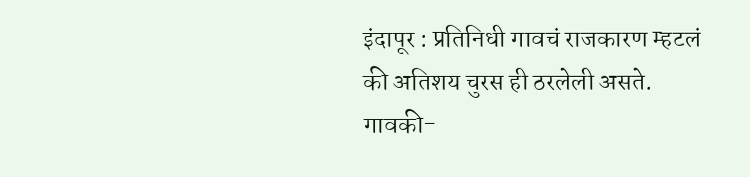इंदापूर : प्रतिनिधी गावचं राजकारण म्हटलं की अतिशय चुरस ही ठरलेली असते. गावकी-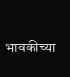भावकीच्या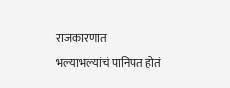राजकारणात भल्याभल्यांचं पानिपत होतं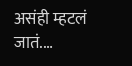असंही म्हटलं जातं.…